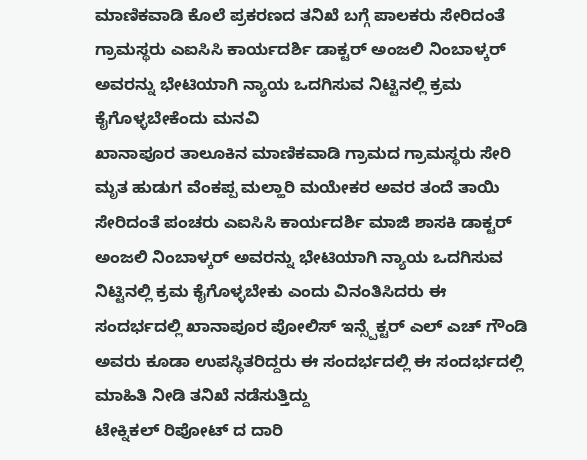ಮಾಣಿಕವಾಡಿ ಕೊಲೆ ಪ್ರಕರಣದ ತನಿಖೆ ಬಗ್ಗೆ ಪಾಲಕರು ಸೇರಿದಂತೆ ಗ್ರಾಮಸ್ಥರು ಎಐಸಿಸಿ ಕಾರ್ಯದರ್ಶಿ ಡಾಕ್ಟರ್ ಅಂಜಲಿ ನಿಂಬಾಳ್ಕರ್ ಅವರನ್ನು ಭೇಟಿಯಾಗಿ ನ್ಯಾಯ ಒದಗಿಸುವ ನಿಟ್ಟಿನಲ್ಲಿ ಕ್ರಮ ಕೈಗೊಳ್ಳಬೇಕೆಂದು ಮನವಿ
ಖಾನಾಪೂರ ತಾಲೂಕಿನ ಮಾಣಿಕವಾಡಿ ಗ್ರಾಮದ ಗ್ರಾಮಸ್ಥರು ಸೇರಿ ಮೃತ ಹುಡುಗ ವೆಂಕಪ್ಪ ಮಲ್ಹಾರಿ ಮಯೇಕರ ಅವರ ತಂದೆ ತಾಯಿ ಸೇರಿದಂತೆ ಪಂಚರು ಎಐಸಿಸಿ ಕಾರ್ಯದರ್ಶಿ ಮಾಜಿ ಶಾಸಕಿ ಡಾಕ್ಟರ್ ಅಂಜಲಿ ನಿಂಬಾಳ್ಕರ್ ಅವರನ್ನು ಭೇಟಿಯಾಗಿ ನ್ಯಾಯ ಒದಗಿಸುವ ನಿಟ್ಟಿನಲ್ಲಿ ಕ್ರಮ ಕೈಗೊಳ್ಳಬೇಕು ಎಂದು ವಿನಂತಿಸಿದರು ಈ ಸಂದರ್ಭದಲ್ಲಿ ಖಾನಾಪೂರ ಪೋಲಿಸ್ ಇನ್ಸ್ಪೆಕ್ಟರ್ ಎಲ್ ಎಚ್ ಗೌಂಡಿ ಅವರು ಕೂಡಾ ಉಪಸ್ಥಿತರಿದ್ದರು ಈ ಸಂದರ್ಭದಲ್ಲಿ ಈ ಸಂದರ್ಭದಲ್ಲಿ ಮಾಹಿತಿ ನೀಡಿ ತನಿಖೆ ನಡೆಸುತ್ತಿದ್ದು
ಟೇಕ್ನಿಕಲ್ ರಿಪೋಟ್ ದ ದಾರಿ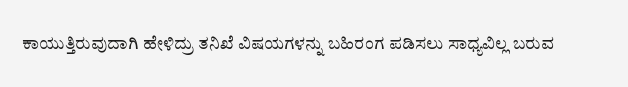ಕಾಯುತ್ತಿರುವುದಾಗಿ ಹೇಳಿದ್ರು ತನಿಖೆ ವಿಷಯಗಳನ್ನು ಬಹಿರಂಗ ಪಡಿಸಲು ಸಾಧ್ಯವಿಲ್ಲ ಬರುವ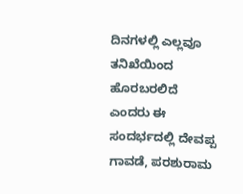ದಿನಗಳಲ್ಲಿ ಎಲ್ಲವೂ ತನಿಖೆಯಿಂದ ಹೊರಬರಲಿದೆ ಎಂದರು ಈ ಸಂದರ್ಭದಲ್ಲಿ ದೇವಪ್ಪ ಗಾವಡೆ, ಪರಶುರಾಮ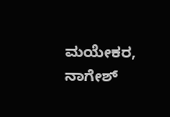ಮಯೇಕರ,
ನಾಗೇಶ್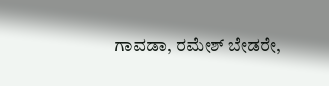ಗಾವಡಾ, ರಮೇಶ್ ಬೇಡರೇ,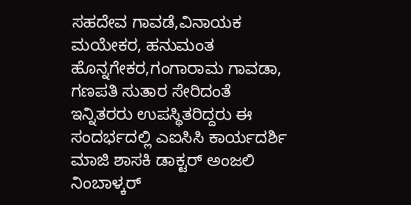ಸಹದೇವ ಗಾವಡೆ,ವಿನಾಯಕ ಮಯೇಕರ, ಹನುಮಂತ ಹೊನ್ನಗೇಕರ,ಗಂಗಾರಾಮ ಗಾವಡಾ, ಗಣಪತಿ ಸುತಾರ ಸೇರಿದಂತೆ ಇನ್ನಿತರರು ಉಪಸ್ಥಿತರಿದ್ದರು ಈ ಸಂದರ್ಭದಲ್ಲಿ ಎಐಸಿಸಿ ಕಾರ್ಯದರ್ಶಿ ಮಾಜಿ ಶಾಸಕಿ ಡಾಕ್ಟರ್ ಅಂಜಲಿ ನಿಂಬಾಳ್ಕರ್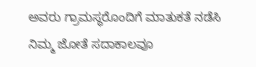ಅವರು ಗ್ರಾಮಸ್ಥರೊಂದಿಗೆ ಮಾತುಕತೆ ನಡೆಸಿ ನಿಮ್ಮ ಜೋತೆ ಸದಾಕಾಲವೂ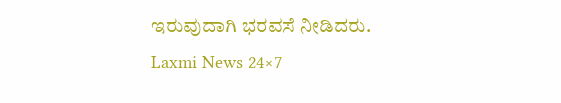ಇರುವುದಾಗಿ ಭರವಸೆ ನೀಡಿದರು.
Laxmi News 24×7